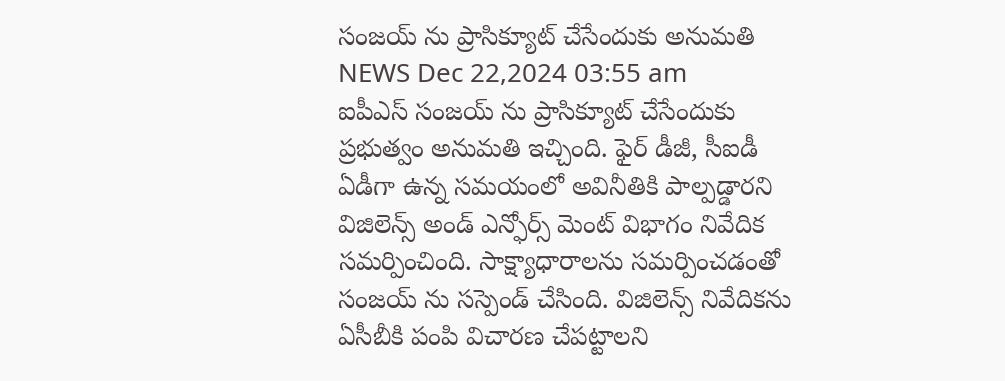సంజయ్ ను ప్రాసిక్యూట్ చేసేందుకు అనుమతి
NEWS Dec 22,2024 03:55 am
ఐపీఎస్ సంజయ్ ను ప్రాసిక్యూట్ చేసేందుకు ప్రభుత్వం అనుమతి ఇచ్చింది. ఫైర్ డీజీ, సీఐడీ ఏడీగా ఉన్న సమయంలో అవినీతికి పాల్పడ్డారని విజిలెన్స్ అండ్ ఎన్ఫోర్స్ మెంట్ విభాగం నివేదిక సమర్పించింది. సాక్ష్యాధారాలను సమర్పించడంతో సంజయ్ ను సస్పెండ్ చేసింది. విజిలెన్స్ నివేదికను ఏసీబీకి పంపి విచారణ చేపట్టాలని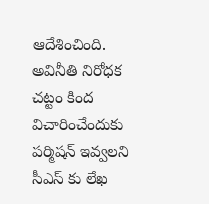ఆదేశించింది. అవినీతి నిరోధక చట్టం కింద విచారించేందుకు పర్మిషన్ ఇవ్వలని సీఎస్ కు లేఖ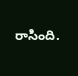రాసింది.